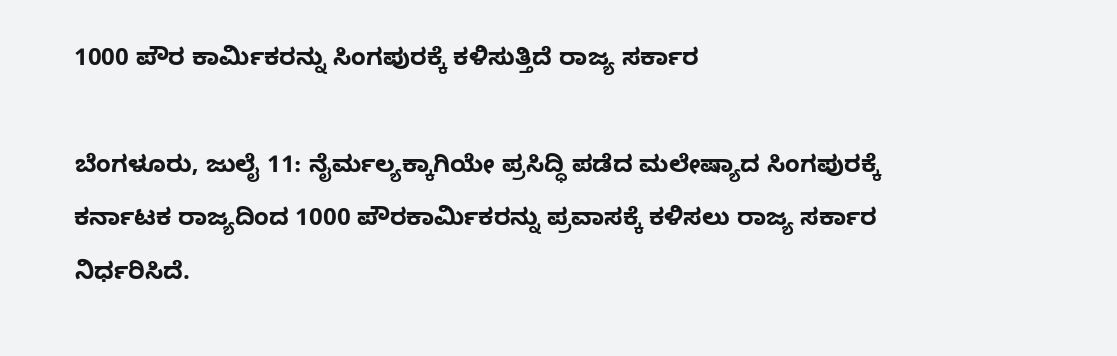1000 ಪೌರ ಕಾರ್ಮಿಕರನ್ನು ಸಿಂಗಪುರಕ್ಕೆ ಕಳಿಸುತ್ತಿದೆ ರಾಜ್ಯ ಸರ್ಕಾರ

ಬೆಂಗಳೂರು, ಜುಲೈ 11: ನೈರ್ಮಲ್ಯಕ್ಕಾಗಿಯೇ ಪ್ರಸಿದ್ಧಿ ಪಡೆದ ಮಲೇಷ್ಯಾದ ಸಿಂಗಪುರಕ್ಕೆ ಕರ್ನಾಟಕ ರಾಜ್ಯದಿಂದ 1000 ಪೌರಕಾರ್ಮಿಕರನ್ನು ಪ್ರವಾಸಕ್ಕೆ ಕಳಿಸಲು ರಾಜ್ಯ ಸರ್ಕಾರ ನಿರ್ಧರಿಸಿದೆ.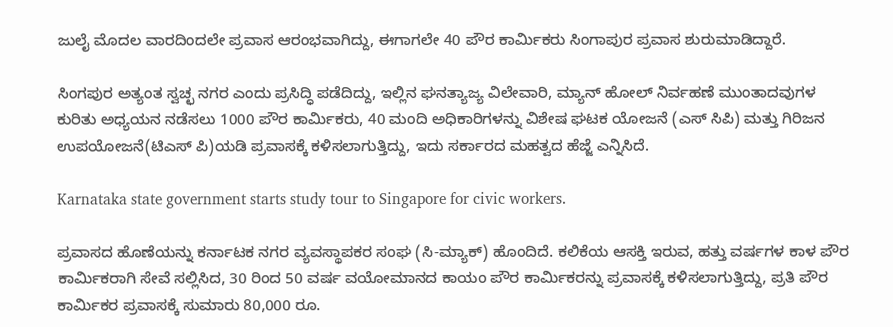ಜುಲೈ ಮೊದಲ ವಾರದಿಂದಲೇ ಪ್ರವಾಸ ಆರಂಭವಾಗಿದ್ದು, ಈಗಾಗಲೇ 40 ಪೌರ ಕಾರ್ಮಿಕರು ಸಿಂಗಾಪುರ ಪ್ರವಾಸ ಶುರುಮಾಡಿದ್ದಾರೆ.

ಸಿಂಗಪುರ ಅತ್ಯಂತ ಸ್ವಚ್ಛ ನಗರ ಎಂದು ಪ್ರಸಿದ್ಧಿ ಪಡೆದಿದ್ದು, ಇಲ್ಲಿನ ಘನತ್ಯಾಜ್ಯ ವಿಲೇವಾರಿ, ಮ್ಯಾನ್ ಹೋಲ್ ನಿರ್ವಹಣೆ ಮುಂತಾದವುಗಳ ಕುರಿತು ಅಧ್ಯಯನ ನಡೆಸಲು 1000 ಪೌರ ಕಾರ್ಮಿಕರು, 40 ಮಂದಿ ಅಧಿಕಾರಿಗಳನ್ನು ವಿಶೇಷ ಘಟಕ ಯೋಜನೆ (ಎಸ್ ಸಿಪಿ) ಮತ್ತು ಗಿರಿಜನ ಉಪಯೋಜನೆ(ಟಿಎಸ್ ಪಿ)ಯಡಿ ಪ್ರವಾಸಕ್ಕೆ ಕಳಿಸಲಾಗುತ್ತಿದ್ದು, ಇದು ಸರ್ಕಾರದ ಮಹತ್ವದ ಹೆಜ್ಜೆ ಎನ್ನಿಸಿದೆ.

Karnataka state government starts study tour to Singapore for civic workers.

ಪ್ರವಾಸದ ಹೊಣೆಯನ್ನು ಕರ್ನಾಟಕ ನಗರ ವ್ಯವಸ್ಥಾಪಕರ ಸಂಘ (ಸಿ-ಮ್ಯಾಕ್) ಹೊಂದಿದೆ. ಕಲಿಕೆಯ ಆಸಕ್ತಿ ಇರುವ, ಹತ್ತು ವರ್ಷಗಳ ಕಾಳ ಪೌರ ಕಾರ್ಮಿಕರಾಗಿ ಸೇವೆ ಸಲ್ಲಿಸಿದ, 30 ರಿಂದ 50 ವರ್ಷ ವಯೋಮಾನದ ಕಾಯಂ ಪೌರ ಕಾರ್ಮಿಕರನ್ನು ಪ್ರವಾಸಕ್ಕೆ ಕಳಿಸಲಾಗುತ್ತಿದ್ದು, ಪ್ರತಿ ಪೌರ ಕಾರ್ಮಿಕರ ಪ್ರವಾಸಕ್ಕೆ ಸುಮಾರು 80,000 ರೂ.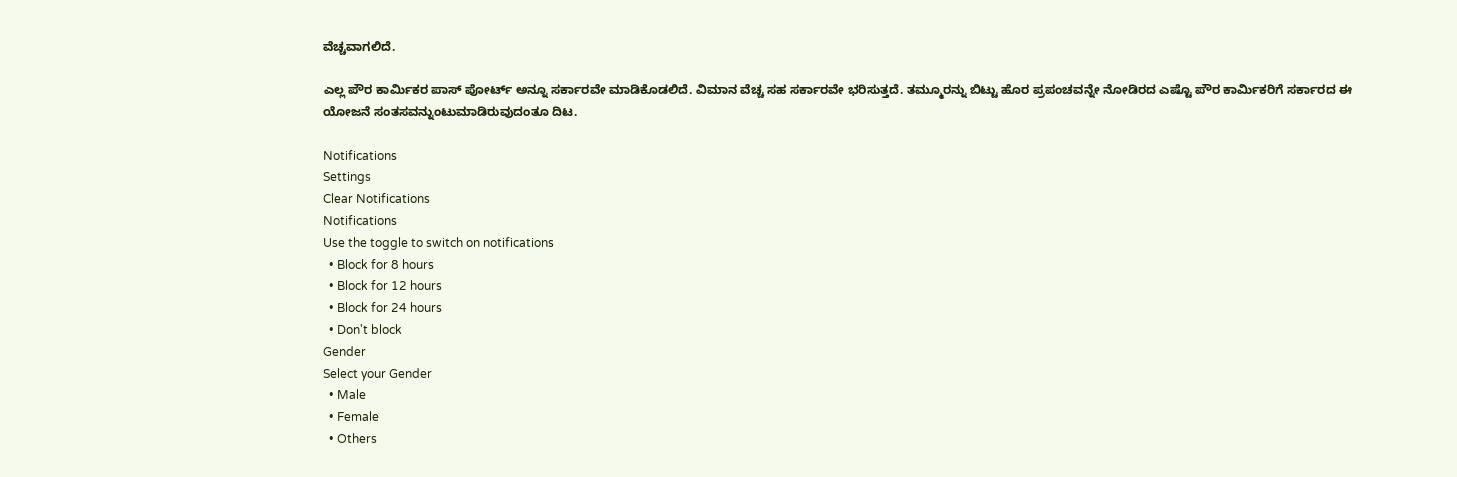ವೆಚ್ಚವಾಗಲಿದೆ.

ಎಲ್ಲ ಪೌರ ಕಾರ್ಮಿಕರ ಪಾಸ್ ಪೋರ್ಟ್ ಅನ್ನೂ ಸರ್ಕಾರವೇ ಮಾಡಿಕೊಡಲಿದೆ. ವಿಮಾನ ವೆಚ್ಚ ಸಹ ಸರ್ಕಾರವೇ ಭರಿಸುತ್ತದೆ. ತಮ್ಮೂರನ್ನು ಬಿಟ್ಟು ಹೊರ ಪ್ರಪಂಚವನ್ನೇ ನೋಡಿರದ ಎಷ್ಟೊ ಪೌರ ಕಾರ್ಮಿಕರಿಗೆ ಸರ್ಕಾರದ ಈ ಯೋಜನೆ ಸಂತಸವನ್ನುಂಟುಮಾಡಿರುವುದಂತೂ ದಿಟ.

Notifications
Settings
Clear Notifications
Notifications
Use the toggle to switch on notifications
  • Block for 8 hours
  • Block for 12 hours
  • Block for 24 hours
  • Don't block
Gender
Select your Gender
  • Male
  • Female
  • Others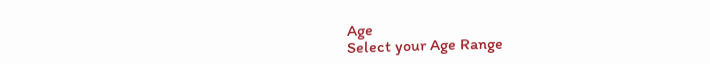Age
Select your Age Range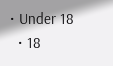• Under 18
  • 18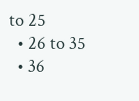to 25
  • 26 to 35
  • 36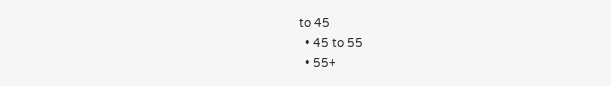to 45
  • 45 to 55
  • 55+